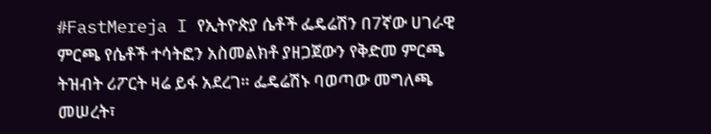#FastMereja I የኢትዮጵያ ሴቶች ፌዴሬሽን በ7ኛው ሀገራዊ ምርጫ የሴቶች ተሳትፎን አስመልክቶ ያዘጋጀውን የቅድመ ምርጫ ትዝብት ሪፖርት ዛሬ ይፋ አደረገ። ፌዴሬሽኑ ባወጣው መግለጫ መሠረት፣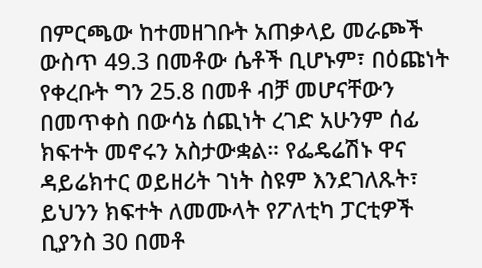በምርጫው ከተመዘገቡት አጠቃላይ መራጮች ውስጥ 49.3 በመቶው ሴቶች ቢሆኑም፣ በዕጩነት የቀረቡት ግን 25.8 በመቶ ብቻ መሆናቸውን በመጥቀስ በውሳኔ ሰጪነት ረገድ አሁንም ሰፊ ክፍተት መኖሩን አስታውቋል። የፌዴሬሽኑ ዋና ዳይሬክተር ወይዘሪት ገነት ስዩም እንደገለጹት፣ ይህንን ክፍተት ለመሙላት የፖለቲካ ፓርቲዎች ቢያንስ 30 በመቶ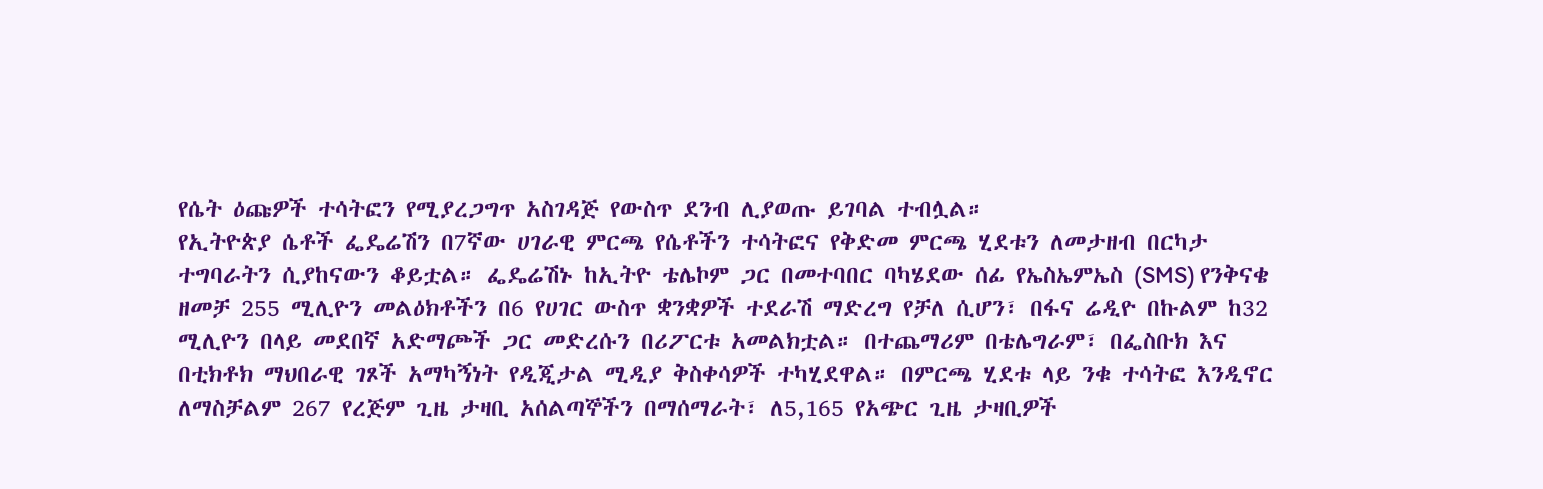የሴት ዕጩዎች ተሳትፎን የሚያረጋግጥ አስገዳጅ የውስጥ ደንብ ሊያወጡ ይገባል ተብሏል።
የኢትዮጵያ ሴቶች ፌዴሬሽን በ7ኛው ሀገራዊ ምርጫ የሴቶችን ተሳትፎና የቅድመ ምርጫ ሂደቱን ለመታዘብ በርካታ ተግባራትን ሲያከናውን ቆይቷል። ፌዴሬሽኑ ከኢትዮ ቴሌኮም ጋር በመተባበር ባካሄደው ሰፊ የኤስኤምኤስ (SMS) የንቅናቄ ዘመቻ 255 ሚሊዮን መልዕክቶችን በ6 የሀገር ውስጥ ቋንቋዎች ተደራሽ ማድረግ የቻለ ሲሆን፣ በፋና ሬዲዮ በኩልም ከ32 ሚሊዮን በላይ መደበኛ አድማጮች ጋር መድረሱን በሪፖርቱ አመልክቷል። በተጨማሪም በቴሌግራም፣ በፌስቡክ እና በቲክቶክ ማህበራዊ ገጾች አማካኝነት የዲጂታል ሚዲያ ቅስቀሳዎች ተካሂደዋል። በምርጫ ሂደቱ ላይ ንቁ ተሳትፎ እንዲኖር ለማስቻልም 267 የረጅም ጊዜ ታዛቢ አሰልጣኞችን በማሰማራት፣ ለ5,165 የአጭር ጊዜ ታዛቢዎች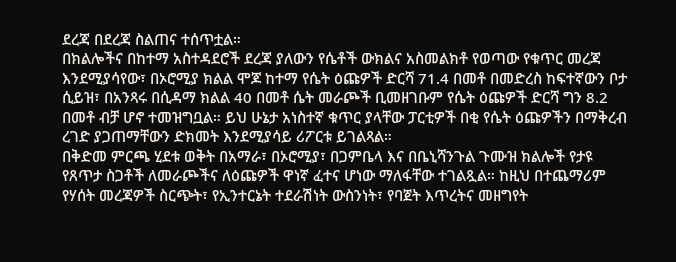ደረጃ በደረጃ ስልጠና ተሰጥቷል።
በክልሎችና በከተማ አስተዳደሮች ደረጃ ያለውን የሴቶች ውክልና አስመልክቶ የወጣው የቁጥር መረጃ እንደሚያሳየው፣ በኦሮሚያ ክልል ሞጆ ከተማ የሴት ዕጩዎች ድርሻ 71.4 በመቶ በመድረስ ከፍተኛውን ቦታ ሲይዝ፣ በአንጻሩ በሲዳማ ክልል 40 በመቶ ሴት መራጮች ቢመዘገቡም የሴት ዕጩዎች ድርሻ ግን 8.2 በመቶ ብቻ ሆኖ ተመዝግቧል። ይህ ሁኔታ አነስተኛ ቁጥር ያላቸው ፓርቲዎች በቂ የሴት ዕጩዎችን በማቅረብ ረገድ ያጋጠማቸውን ድክመት እንደሚያሳይ ሪፖርቱ ይገልጻል።
በቅድመ ምርጫ ሂደቱ ወቅት በአማራ፣ በኦሮሚያ፣ በጋምቤላ እና በቤኒሻንጉል ጉሙዝ ክልሎች የታዩ የጸጥታ ስጋቶች ለመራጮችና ለዕጩዎች ዋነኛ ፈተና ሆነው ማለፋቸው ተገልጿል። ከዚህ በተጨማሪም የሃሰት መረጃዎች ስርጭት፣ የኢንተርኔት ተደራሽነት ውስንነት፣ የባጀት እጥረትና መዘግየት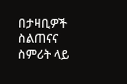በታዛቢዎች ስልጠናና ስምሪት ላይ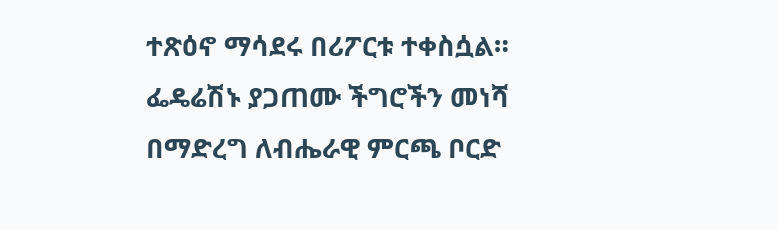ተጽዕኖ ማሳደሩ በሪፖርቱ ተቀስሷል። ፌዴሬሽኑ ያጋጠሙ ችግሮችን መነሻ በማድረግ ለብሔራዊ ምርጫ ቦርድ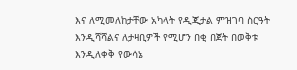እና ለሚመለከታቸው አካላት የዲጂታል ምዝገባ ስርዓት እንዲሻሻልና ለታዛቢዎች የሚሆን በቂ በጀት በወቅቱ እንዲለቀቅ የውሳኔ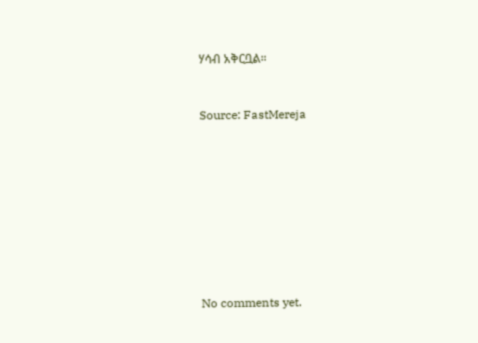ሃሳብ አቅርቧል።


Source: FastMereja









No comments yet.